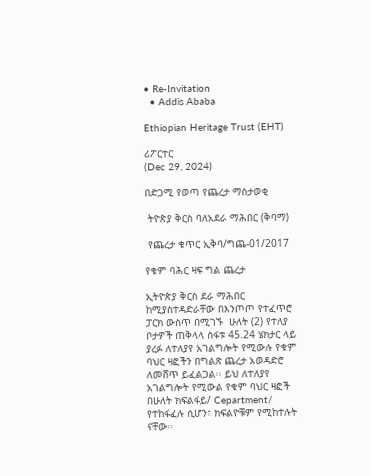• Re-Invitation
  • Addis Ababa

Ethiopian Heritage Trust (EHT)

ሪፖርተር
(Dec 29, 2024)

በድጋሚ የወጣ የጨረታ ማስታወቂ

 ትዮጵያ ቅርስ ባለአደራ ማሕበር (ቅባማ)

 የጨረታ ቁጥር ኢቅባ/ግጨ-01/2017

የቁም ባሕር ዛፍ ግል ጨረታ

ኢትዮጵያ ቅርስ ደራ ማሕበር ከሚያስተዳድራቸው በእንጦጦ የተፈጥሮ ፓርክ ውስጥ በሚገኙ  ሁለት (2) የተለያ ቦታዎች ጠቅላላ ስፋቱ 45.24 ሄክታር ላይ ያረፉ ለተለያየ አገልግሎት የሚውሉ የቁም ባህር ዛፎችን በግልጽ ጨረታ አወዳድሮ ለመሸጥ ይፈልጋል፡፡ ይህ ለተለያየ አገልግሎት የሚውል የቁም ባህር ዛፎች በሁለት ክፍልፋይ/ Cepartment/ የተከፋፈሉ ሲሆን፣ ክፍልዮቹም የሚከተሉት ናቸው፡፡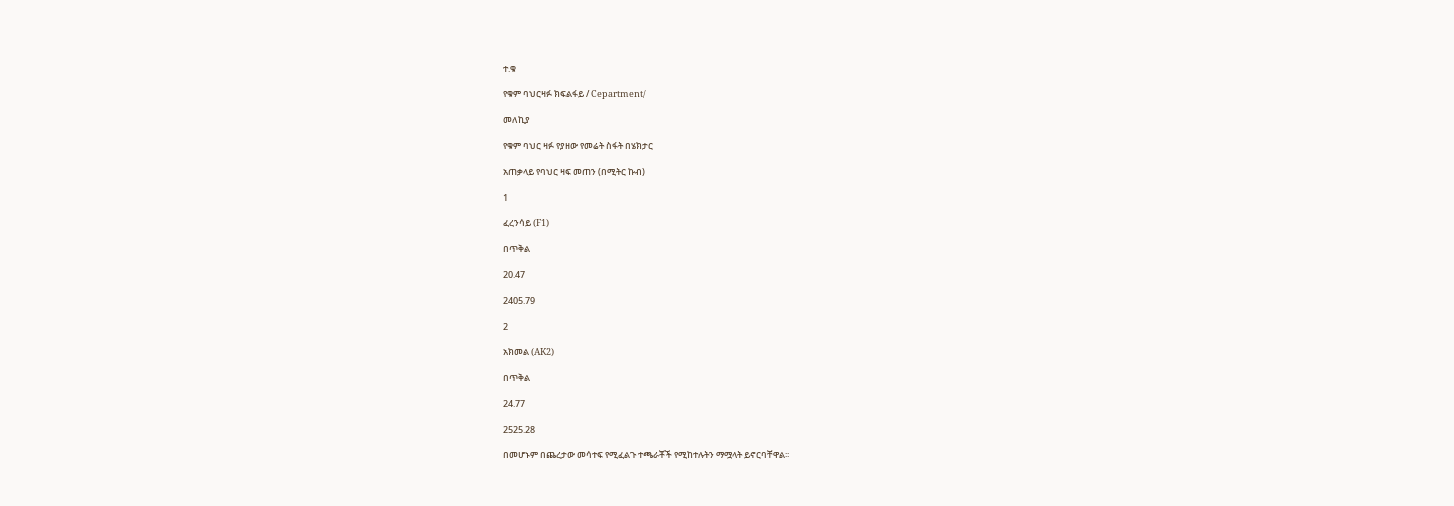ተ.ቁ

የቁም ባህርዛፉ ክፍልፋይ / Cepartment/

መለኪያ

የቁም ባህር ዛፉ የያዘው የመሬት ስፋት በሄክታር

አጠቃላይ የባህር ዛፍ መጠን (በሚትር ኩብ)

1

ፈረንሳይ (F1)

በጥቅል

20.47

2405.79

2

አክመል (AK2)

በጥቅል

24.77

2525.28

በመሆኑም በጨረታው መሳተፍ የሚፈልጉ ተጫራቾች የሚከተሉትን ማሟላት ይኖርባቸዋል፡፡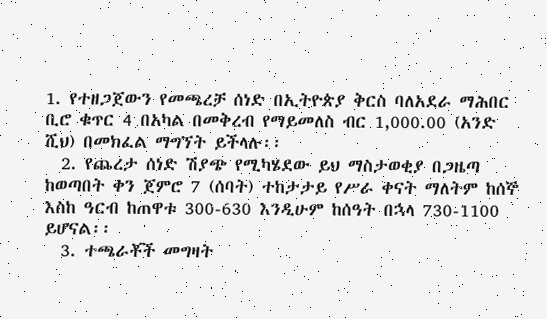1. የተዘጋጀውን የመጫረቻ ሰነድ በኢትዮጵያ ቅርስ ባለአደራ ማሕበር ቢሮ ቁጥር 4 በአካል በመቅረብ የማይመለስ ብር 1,000.00 (አንድ ሺህ) በመክፈል ማግኘት ይችላሉ፡፡
  2. የጨረታ ሰነድ ሽያጭ የሚካሄደው ይህ ማስታወቂያ በጋዜጣ ከወጣበት ቀን ጀምሮ 7 (ሰባት) ተከታታይ የሥራ ቀናት ማለትም ከሰኞ እስከ ዓርብ ከጠዋቱ 300-630 እንዲሁም ከሰዓት በኋላ 730-1100 ይሆናል፡፡
  3. ተጫራቾች መግዛት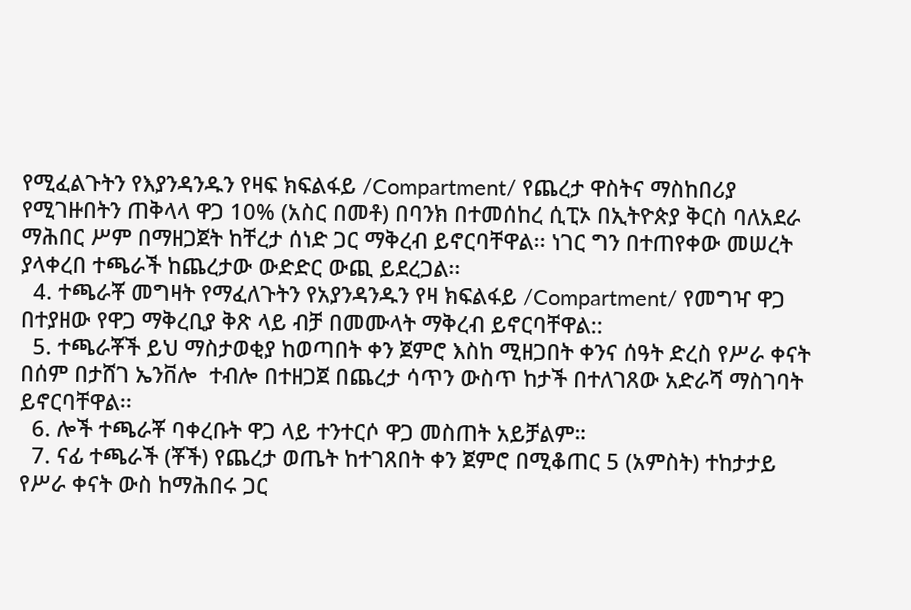የሚፈልጉትን የእያንዳንዱን የዛፍ ክፍልፋይ /Compartment/ የጨረታ ዋስትና ማስከበሪያ የሚገዙበትን ጠቅላላ ዋጋ 10% (አስር በመቶ) በባንክ በተመሰከረ ሲፒኦ በኢትዮጵያ ቅርስ ባለአደራ ማሕበር ሥም በማዘጋጀት ከቸረታ ሰነድ ጋር ማቅረብ ይኖርባቸዋል፡፡ ነገር ግን በተጠየቀው መሠረት ያላቀረበ ተጫራች ከጨረታው ውድድር ውጪ ይደረጋል፡፡
  4. ተጫራቾ መግዛት የማፈለጉትን የአያንዳንዱን የዛ ክፍልፋይ /Compartment/ የመግዣ ዋጋ በተያዘው የዋጋ ማቅረቢያ ቅጽ ላይ ብቻ በመሙላት ማቅረብ ይኖርባቸዋል::
  5. ተጫራቾች ይህ ማስታወቂያ ከወጣበት ቀን ጀምሮ እስከ ሚዘጋበት ቀንና ሰዓት ድረስ የሥራ ቀናት በሰም በታሸገ ኤንቨሎ  ተብሎ በተዘጋጀ በጨረታ ሳጥን ውስጥ ከታች በተለገጸው አድራሻ ማስገባት ይኖርባቸዋል፡፡
  6. ሎች ተጫራቾ ባቀረቡት ዋጋ ላይ ተንተርሶ ዋጋ መስጠት አይቻልም።
  7. ናፊ ተጫራች (ቾች) የጨረታ ወጤት ከተገጸበት ቀን ጀምሮ በሚቆጠር 5 (አምስት) ተከታታይ የሥራ ቀናት ውስ ከማሕበሩ ጋር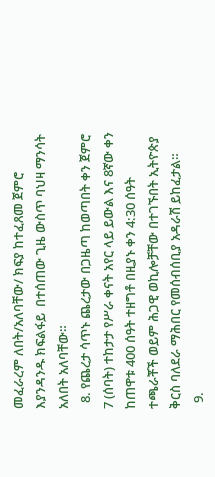መፈራረም ለበት/አለባቸው/ ክፍያ ከተፈጸመ ጀምሮ እያንዳንዱ ክፍልፋይ  በተሰጠው ጊዜ ውስጥ ባህዛ ማንሳት አለበት አለባቸው።
  8. የጨረታ ሳጥኑ ጨረታው በጋዜጣ ከወጣበት ቀን ጀምሮ 7 (ሰባት) ተከታታ የሥራ ቀናት አየር ላይ ይውል እና 8ኛው ቀን ከጠዋቱ 400 ሰዓት ተዘግቶ በዚያኑ ቀን 4:30 ሰዓት ተጫራቾች ወይም ሕጋዊ ወኪሎቻቸው በተገኙበት ኢትዮጵያ ቅርስ ባለደራ ማሕበር የመሰብሰቢያ አዳራሽ ይከፈታል።
  9.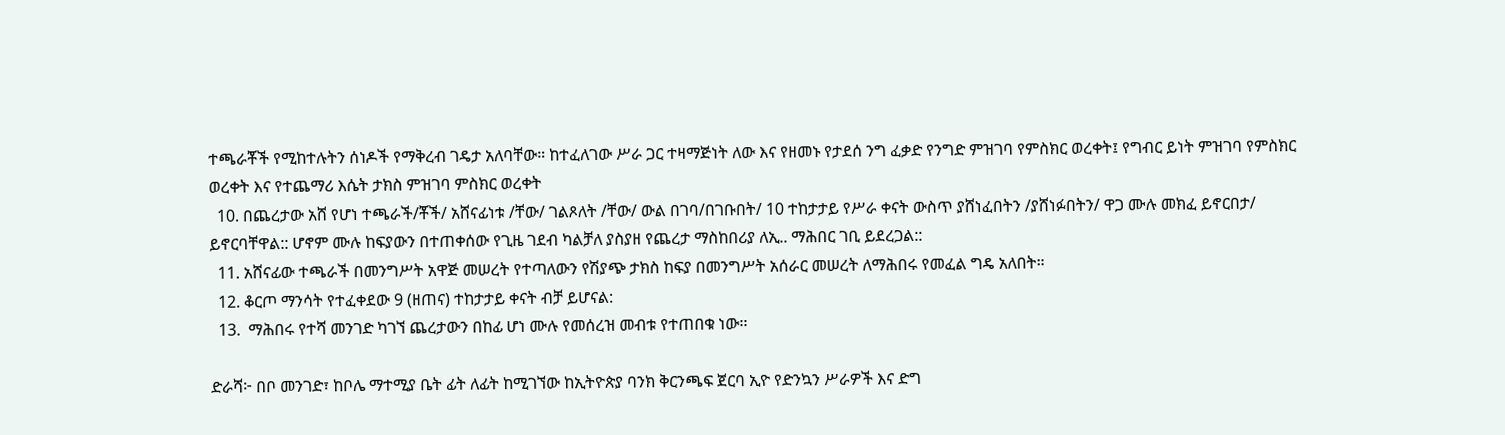ተጫራቾች የሚከተሉትን ሰነዶች የማቅረብ ገዴታ አለባቸው። ከተፈለገው ሥራ ጋር ተዛማጅነት ለው እና የዘመኑ የታደሰ ንግ ፈቃድ የንግድ ምዝገባ የምስክር ወረቀት፤ የግብር ይነት ምዝገባ የምስክር ወረቀት እና የተጨማሪ እሴት ታክስ ምዝገባ ምስክር ወረቀት
  10. በጨረታው አሸ የሆነ ተጫራች/ቾች/ አሸናፊነቱ /ቸው/ ገልጾለት /ቸው/ ውል በገባ/በገቡበት/ 10 ተከታታይ የሥራ ቀናት ውስጥ ያሸነፈበትን /ያሸነፉበትን/ ዋጋ ሙሉ መክፈ ይኖርበታ/ ይኖርባቸዋል:: ሆኖም ሙሉ ከፍያውን በተጠቀሰው የጊዜ ገደብ ካልቻለ ያስያዘ የጨረታ ማስከበሪያ ለኢ.. ማሕበር ገቢ ይደረጋል::
  11. አሸናፊው ተጫራች በመንግሥት አዋጅ መሠረት የተጣለውን የሽያጭ ታክስ ከፍያ በመንግሥት አሰራር መሠረት ለማሕበሩ የመፈል ግዴ አለበት።
  12. ቆርጦ ማንሳት የተፈቀደው 9 (ዘጠና) ተከታታይ ቀናት ብቻ ይሆናል:
  13.  ማሕበሩ የተሻ መንገድ ካገኘ ጨረታውን በከፊ ሆነ ሙሉ የመሰረዝ መብቱ የተጠበቁ ነው፡፡

ድራሻ፦ በቦ መንገድ፣ ከቦሌ ማተሚያ ቤት ፊት ለፊት ከሚገኘው ከኢትዮጵያ ባንክ ቅርንጫፍ ጀርባ ኢዮ የድንኳን ሥራዎች እና ድግ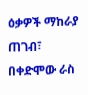ዕቃዎች ማከራያ ጠገብ፣ በቀድሞው ራስ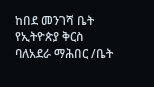ከበደ መንገሻ ቤት የኢትዮጵያ ቅርስ ባለአደራ ማሕበር /ቤት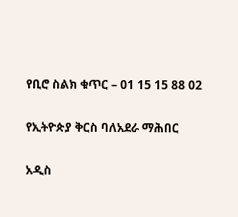የቢሮ ስልክ ቁጥር – 01 15 15 88 02

የኢትዮጵያ ቅርስ ባለአደራ ማሕበር

አዲስ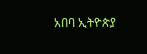አበባ ኢትዮጵያ